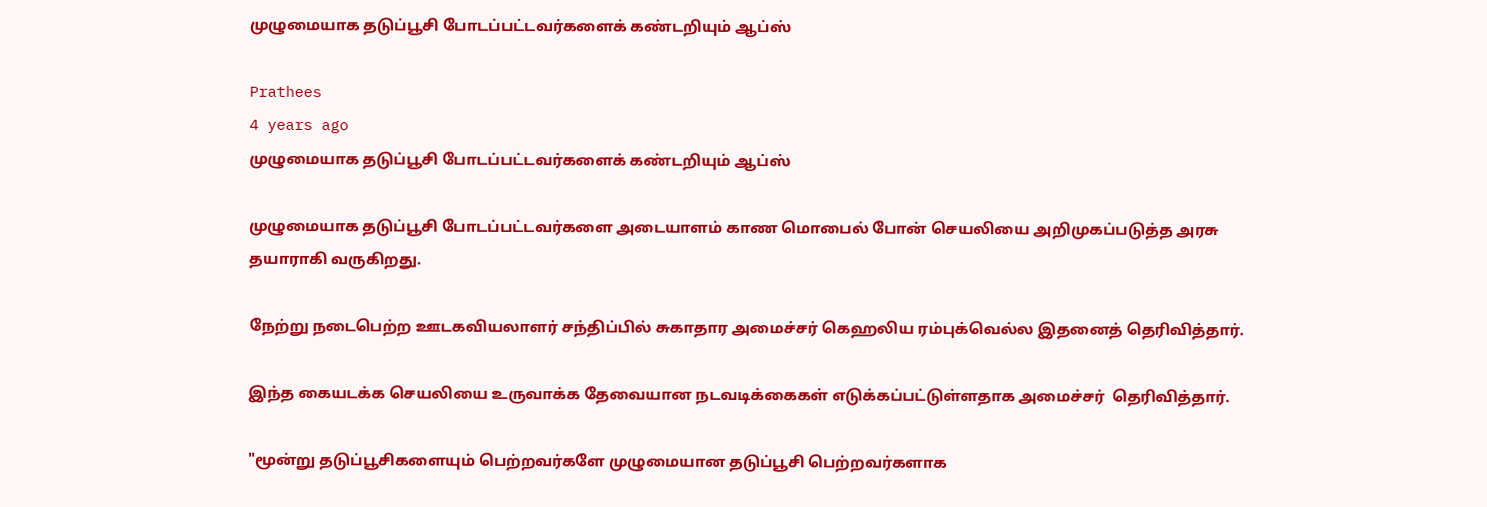முழுமையாக தடுப்பூசி போடப்பட்டவர்களைக் கண்டறியும் ஆப்ஸ்

Prathees
4 years ago
முழுமையாக தடுப்பூசி போடப்பட்டவர்களைக் கண்டறியும் ஆப்ஸ்

முழுமையாக தடுப்பூசி போடப்பட்டவர்களை அடையாளம் காண மொபைல் போன் செயலியை அறிமுகப்படுத்த அரசு தயாராகி வருகிறது.

நேற்று நடைபெற்ற ஊடகவியலாளர் சந்திப்பில் சுகாதார அமைச்சர் கெஹலிய ரம்புக்வெல்ல இதனைத் தெரிவித்தார்.

இந்த கையடக்க செயலியை உருவாக்க தேவையான நடவடிக்கைகள் எடுக்கப்பட்டுள்ளதாக அமைச்சர்  தெரிவித்தார்.

"மூன்று தடுப்பூசிகளையும் பெற்றவர்களே முழுமையான தடுப்பூசி பெற்றவர்களாக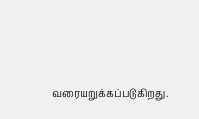வரையறுக்கப்படுகிறது.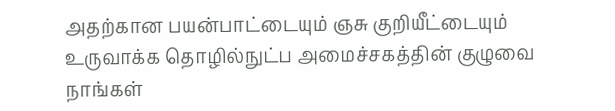அதற்கான பயன்பாட்டையும் ஞசு குறியீட்டையும் உருவாக்க தொழில்நுட்ப அமைச்சகத்தின் குழுவை நாங்கள்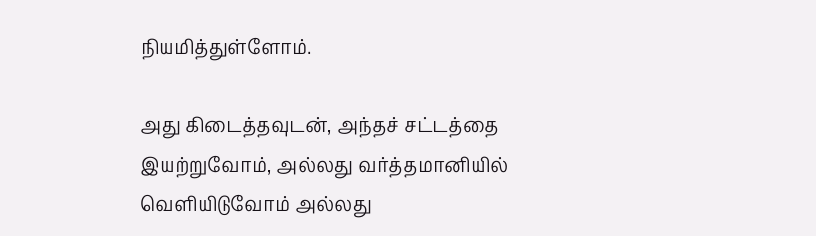நியமித்துள்ளோம்.

அது கிடைத்தவுடன், அந்தச் சட்டத்தை இயற்றுவோம், அல்லது வர்த்தமானியில் வெளியிடுவோம் அல்லது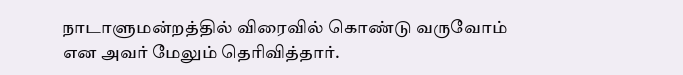நாடாளுமன்றத்தில் விரைவில் கொண்டு வருவோம் என அவர் மேலும் தெரிவித்தார்.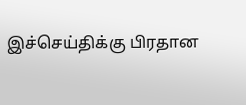இச்செய்திக்கு பிரதான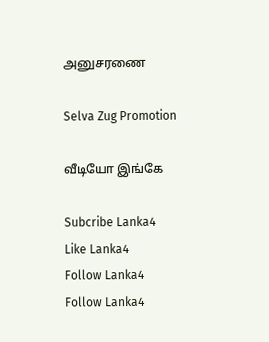அனுசரணை

Selva Zug Promotion

வீடியோ இங்கே

Subcribe Lanka4
Like Lanka4
Follow Lanka4
Follow Lanka4